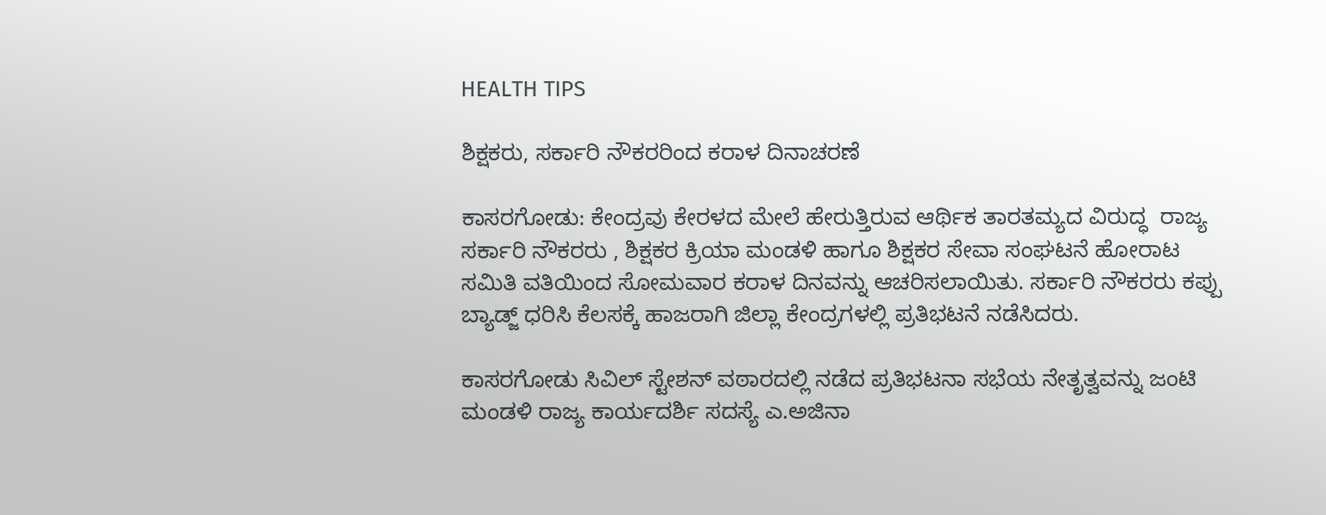HEALTH TIPS

ಶಿಕ್ಷಕರು, ಸರ್ಕಾರಿ ನೌಕರರಿಂದ ಕರಾಳ ದಿನಾಚರಣೆ

ಕಾಸರಗೋಡು: ಕೇಂದ್ರವು ಕೇರಳದ ಮೇಲೆ ಹೇರುತ್ತಿರುವ ಆರ್ಥಿಕ ತಾರತಮ್ಯದ ವಿರುದ್ಧ  ರಾಜ್ಯ ಸರ್ಕಾರಿ ನೌಕರರು , ಶಿಕ್ಷಕರ ಕ್ರಿಯಾ ಮಂಡಳಿ ಹಾಗೂ ಶಿಕ್ಷಕರ ಸೇವಾ ಸಂಘಟನೆ ಹೋರಾಟ  ಸಮಿತಿ ವತಿಯಿಂದ ಸೋಮವಾರ ಕರಾಳ ದಿನವನ್ನು ಆಚರಿಸಲಾಯಿತು. ಸರ್ಕಾರಿ ನೌಕರರು ಕಪ್ಪು ಬ್ಯಾಡ್ಜ್ ಧರಿಸಿ ಕೆಲಸಕ್ಕೆ ಹಾಜರಾಗಿ ಜಿಲ್ಲಾ ಕೇಂದ್ರಗಳಲ್ಲಿ ಪ್ರತಿಭಟನೆ ನಡೆಸಿದರು.

ಕಾಸರಗೋಡು ಸಿವಿಲ್ ಸ್ಟೇಶನ್ ವಠಾರದಲ್ಲಿ ನಡೆದ ಪ್ರತಿಭಟನಾ ಸಭೆಯ ನೇತೃತ್ವವನ್ನು ಜಂಟಿ ಮಂಡಳಿ ರಾಜ್ಯ ಕಾರ್ಯದರ್ಶಿ ಸದಸ್ಯೆ ಎ.ಅಜಿನಾ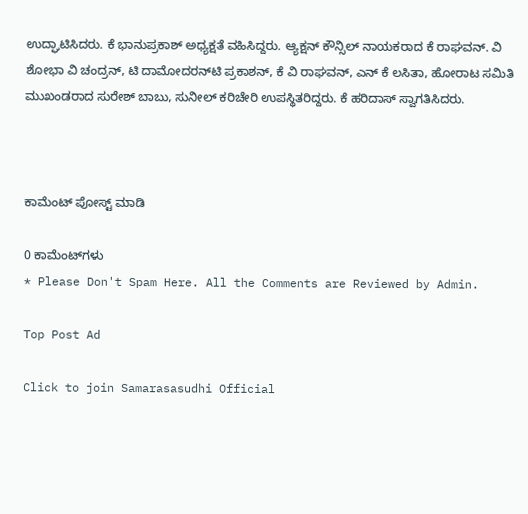ಉದ್ಘಾಟಿಸಿದರು. ಕೆ ಭಾನುಪ್ರಕಾಶ್ ಅಧ್ಯಕ್ಷತೆ ವಹಿಸಿದ್ದರು. ಆ್ಯಕ್ಷನ್ ಕೌನ್ಸಿಲ್ ನಾಯಕರಾದ ಕೆ ರಾಘವನ್. ವಿ ಶೋಭಾ ವಿ ಚಂದ್ರನ್, ಟಿ ದಾಮೋದರನ್‍ಟಿ ಪ್ರಕಾಶನ್, ಕೆ ವಿ ರಾಘವನ್, ಎನ್ ಕೆ ಲಸಿತಾ, ಹೋರಾಟ ಸಮಿತಿ ಮುಖಂಡರಾದ ಸುರೇಶ್ ಬಾಬು, ಸುನೀಲ್ ಕರಿಚೇರಿ ಉಪಸ್ಥಿತರಿದ್ದರು. ಕೆ ಹರಿದಾಸ್ ಸ್ವಾಗತಿಸಿದರು.



ಕಾಮೆಂಟ್‌‌ ಪೋಸ್ಟ್‌ ಮಾಡಿ

0 ಕಾಮೆಂಟ್‌ಗಳು
* Please Don't Spam Here. All the Comments are Reviewed by Admin.

Top Post Ad

Click to join Samarasasudhi Official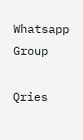Whatsapp Group

Qries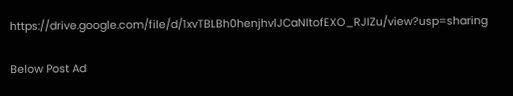https://drive.google.com/file/d/1xvTBLBh0henjhvlJCaNItofEXO_RJIZu/view?usp=sharing

Below Post Ad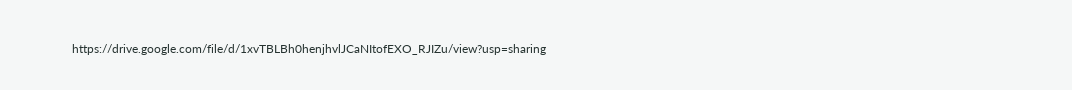https://drive.google.com/file/d/1xvTBLBh0henjhvlJCaNItofEXO_RJIZu/view?usp=sharing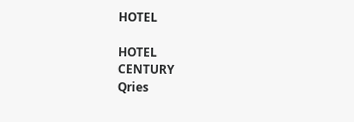HOTEL

HOTEL
CENTURY
Qries